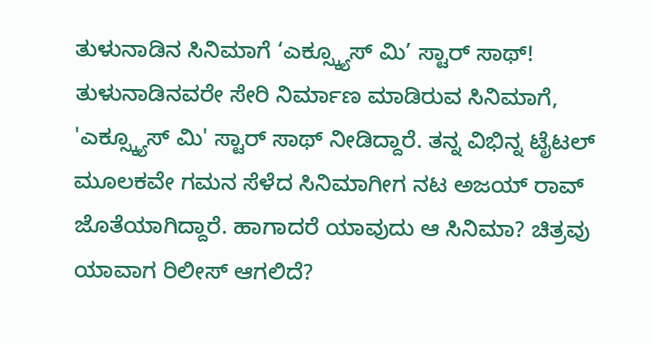ತುಳುನಾಡಿನ ಸಿನಿಮಾಗೆ ‘ಎಕ್ಸ್ಕ್ಯೂಸ್ ಮಿ’ ಸ್ಟಾರ್ ಸಾಥ್!
ತುಳುನಾಡಿನವರೇ ಸೇರಿ ನಿರ್ಮಾಣ ಮಾಡಿರುವ ಸಿನಿಮಾಗೆ, 'ಎಕ್ಸ್ಕ್ಯೂಸ್ ಮಿ' ಸ್ಟಾರ್ ಸಾಥ್ ನೀಡಿದ್ದಾರೆ. ತನ್ನ ವಿಭಿನ್ನ ಟೈಟಲ್ ಮೂಲಕವೇ ಗಮನ ಸೆಳೆದ ಸಿನಿಮಾಗೀಗ ನಟ ಅಜಯ್ ರಾವ್ ಜೊತೆಯಾಗಿದ್ದಾರೆ. ಹಾಗಾದರೆ ಯಾವುದು ಆ ಸಿನಿಮಾ? ಚಿತ್ರವು ಯಾವಾಗ ರಿಲೀಸ್ ಆಗಲಿದೆ?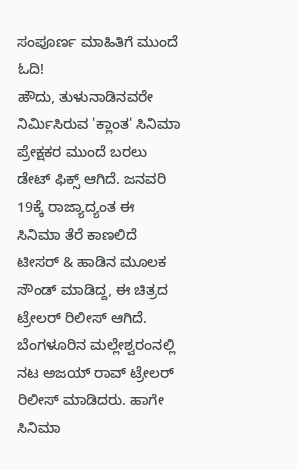ಸಂಪೂರ್ಣ ಮಾಹಿತಿಗೆ ಮುಂದೆ ಓದಿ!
ಹೌದು, ತುಳುನಾಡಿನವರೇ ನಿರ್ಮಿಸಿರುವ 'ಕ್ಲಾಂತ' ಸಿನಿಮಾ ಪ್ರೇಕ್ಷಕರ ಮುಂದೆ ಬರಲು ಡೇಟ್ ಫಿಕ್ಸ್ ಆಗಿದೆ. ಜನವರಿ 19ಕ್ಕೆ ರಾಜ್ಯಾದ್ಯಂತ ಈ ಸಿನಿಮಾ ತೆರೆ ಕಾಣಲಿದೆ ಟೀಸರ್ & ಹಾಡಿನ ಮೂಲಕ ಸೌಂಡ್ ಮಾಡಿದ್ದ, ಈ ಚಿತ್ರದ ಟ್ರೇಲರ್ ರಿಲೀಸ್ ಆಗಿದೆ. ಬೆಂಗಳೂರಿನ ಮಲ್ಲೇಶ್ವರಂನಲ್ಲಿ ನಟ ಅಜಯ್ ರಾವ್ ಟ್ರೇಲರ್ ರಿಲೀಸ್ ಮಾಡಿದರು. ಹಾಗೇ ಸಿನಿಮಾ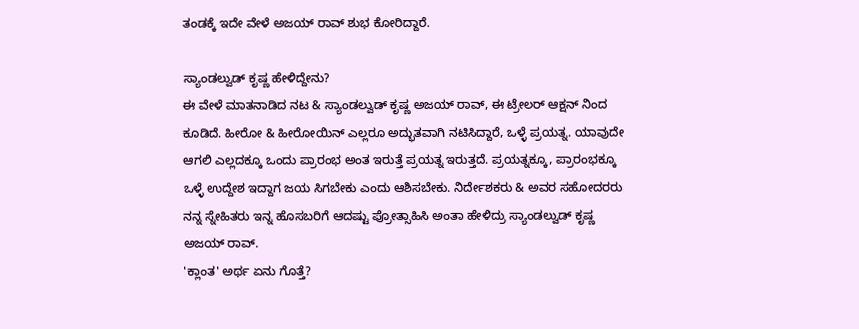ತಂಡಕ್ಕೆ ಇದೇ ವೇಳೆ ಅಜಯ್ ರಾವ್ ಶುಭ ಕೋರಿದ್ದಾರೆ.

ಸ್ಯಾಂಡಲ್ವುಡ್ ಕೃಷ್ಣ ಹೇಳಿದ್ದೇನು?
ಈ ವೇಳೆ ಮಾತನಾಡಿದ ನಟ & ಸ್ಯಾಂಡಲ್ವುಡ್ ಕೃಷ್ಣ ಅಜಯ್ ರಾವ್, ಈ ಟ್ರೇಲರ್ ಆಕ್ಷನ್ ನಿಂದ ಕೂಡಿದೆ. ಹೀರೋ & ಹೀರೋಯಿನ್ ಎಲ್ಲರೂ ಅದ್ಭುತವಾಗಿ ನಟಿಸಿದ್ದಾರೆ, ಒಳ್ಳೆ ಪ್ರಯತ್ನ. ಯಾವುದೇ ಆಗಲಿ ಎಲ್ಲದಕ್ಕೂ ಒಂದು ಪ್ರಾರಂಭ ಅಂತ ಇರುತ್ತೆ ಪ್ರಯತ್ನ ಇರುತ್ತದೆ. ಪ್ರಯತ್ನಕ್ಕೂ, ಪ್ರಾರಂಭಕ್ಕೂ ಒಳ್ಳೆ ಉದ್ದೇಶ ಇದ್ದಾಗ ಜಯ ಸಿಗಬೇಕು ಎಂದು ಆಶಿಸಬೇಕು. ನಿರ್ದೇಶಕರು & ಅವರ ಸಹೋದರರು ನನ್ನ ಸ್ನೇಹಿತರು ಇನ್ನ ಹೊಸಬರಿಗೆ ಆದಷ್ಟು ಪ್ರೋತ್ಸಾಹಿಸಿ ಅಂತಾ ಹೇಳಿದ್ರು ಸ್ಯಾಂಡಲ್ವುಡ್ ಕೃಷ್ಣ ಅಜಯ್ ರಾವ್.
'ಕ್ಲಾಂತ' ಅರ್ಥ ಏನು ಗೊತ್ತೆ?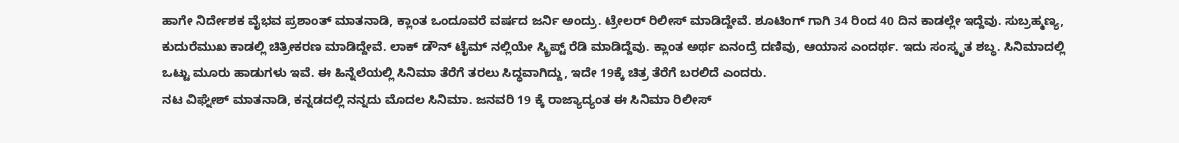ಹಾಗೇ ನಿರ್ದೇಶಕ ವೈಭವ ಪ್ರಶಾಂತ್ ಮಾತನಾಡಿ, ಕ್ಲಾಂತ ಒಂದೂವರೆ ವರ್ಷದ ಜರ್ನಿ ಅಂದ್ರು. ಟ್ರೇಲರ್ ರಿಲೀಸ್ ಮಾಡಿದ್ದೇವೆ. ಶೂಟಿಂಗ್ ಗಾಗಿ 34 ರಿಂದ 40 ದಿನ ಕಾಡಲ್ಲೇ ಇದ್ದೆವು. ಸುಬ್ರಹ್ಮಣ್ಯ, ಕುದುರೆಮುಖ ಕಾಡಲ್ಲಿ ಚಿತ್ರೀಕರಣ ಮಾಡಿದ್ದೇವೆ. ಲಾಕ್ ಡೌನ್ ಟೈಮ್ ನಲ್ಲಿಯೇ ಸ್ಕ್ರಿಪ್ಟ್ ರೆಡಿ ಮಾಡಿದ್ದೆವು. ಕ್ಲಾಂತ ಅರ್ಥ ಏನಂದ್ರೆ ದಣಿವು, ಆಯಾಸ ಎಂದರ್ಥ. ಇದು ಸಂಸ್ಕೃತ ಶಬ್ಧ. ಸಿನಿಮಾದಲ್ಲಿ ಒಟ್ಟು ಮೂರು ಹಾಡುಗಳು ಇವೆ. ಈ ಹಿನ್ನೆಲೆಯಲ್ಲಿ ಸಿನಿಮಾ ತೆರೆಗೆ ತರಲು ಸಿದ್ಧವಾಗಿದ್ದು, ಇದೇ 19ಕ್ಕೆ ಚಿತ್ರ ತೆರೆಗೆ ಬರಲಿದೆ ಎಂದರು.
ನಟ ವಿಘ್ನೇಶ್ ಮಾತನಾಡಿ, ಕನ್ನಡದಲ್ಲಿ ನನ್ನದು ಮೊದಲ ಸಿನಿಮಾ. ಜನವರಿ 19 ಕ್ಕೆ ರಾಜ್ಯಾದ್ಯಂತ ಈ ಸಿನಿಮಾ ರಿಲೀಸ್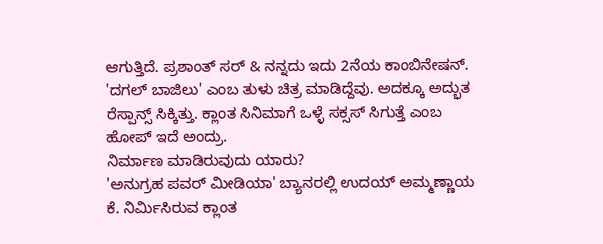ಆಗುತ್ತಿದೆ. ಪ್ರಶಾಂತ್ ಸರ್ & ನನ್ನದು ಇದು 2ನೆಯ ಕಾಂಬಿನೇಷನ್. 'ದಗಲ್ ಬಾಜಿಲು' ಎಂಬ ತುಳು ಚಿತ್ರ ಮಾಡಿದ್ದೆವು. ಅದಕ್ಕೂ ಅದ್ಭುತ ರೆಸ್ಪಾನ್ಸ್ ಸಿಕ್ಕಿತ್ತು. ಕ್ಲಾಂತ ಸಿನಿಮಾಗೆ ಒಳ್ಳೆ ಸಕ್ಸಸ್ ಸಿಗುತ್ತೆ ಎಂಬ ಹೋಪ್ ಇದೆ ಅಂದ್ರು.
ನಿರ್ಮಾಣ ಮಾಡಿರುವುದು ಯಾರು?
'ಅನುಗ್ರಹ ಪವರ್ ಮೀಡಿಯಾ' ಬ್ಯಾನರಲ್ಲಿ ಉದಯ್ ಅಮ್ಮಣ್ಣಾಯ ಕೆ. ನಿರ್ಮಿಸಿರುವ ಕ್ಲಾಂತ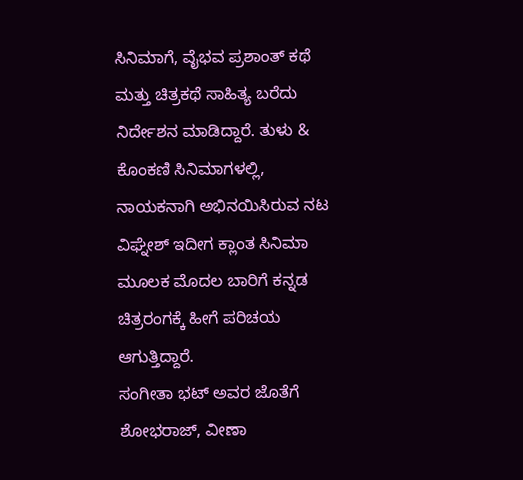ಸಿನಿಮಾಗೆ, ವೈಭವ ಪ್ರಶಾಂತ್ ಕಥೆ ಮತ್ತು ಚಿತ್ರಕಥೆ ಸಾಹಿತ್ಯ ಬರೆದು ನಿರ್ದೇಶನ ಮಾಡಿದ್ದಾರೆ. ತುಳು & ಕೊಂಕಣಿ ಸಿನಿಮಾಗಳಲ್ಲಿ, ನಾಯಕನಾಗಿ ಅಭಿನಯಿಸಿರುವ ನಟ ವಿಘ್ನೇಶ್ ಇದೀಗ ಕ್ಲಾಂತ ಸಿನಿಮಾ ಮೂಲಕ ಮೊದಲ ಬಾರಿಗೆ ಕನ್ನಡ ಚಿತ್ರರಂಗಕ್ಕೆ ಹೀಗೆ ಪರಿಚಯ ಆಗುತ್ತಿದ್ದಾರೆ.
ಸಂಗೀತಾ ಭಟ್ ಅವರ ಜೊತೆಗೆ ಶೋಭರಾಜ್, ವೀಣಾ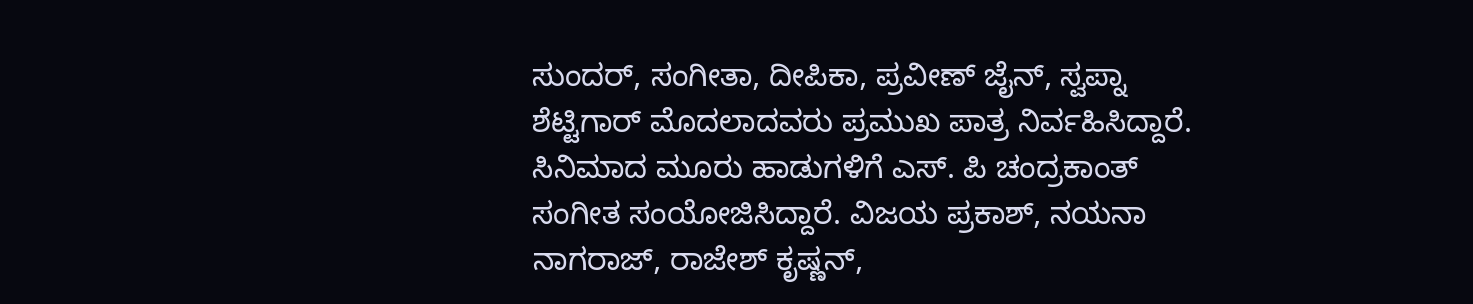ಸುಂದರ್, ಸಂಗೀತಾ, ದೀಪಿಕಾ, ಪ್ರವೀಣ್ ಜೈನ್, ಸ್ವಪ್ನಾ ಶೆಟ್ಟಿಗಾರ್ ಮೊದಲಾದವರು ಪ್ರಮುಖ ಪಾತ್ರ ನಿರ್ವಹಿಸಿದ್ದಾರೆ. ಸಿನಿಮಾದ ಮೂರು ಹಾಡುಗಳಿಗೆ ಎಸ್. ಪಿ ಚಂದ್ರಕಾಂತ್ ಸಂಗೀತ ಸಂಯೋಜಿಸಿದ್ದಾರೆ. ವಿಜಯ ಪ್ರಕಾಶ್, ನಯನಾ ನಾಗರಾಜ್, ರಾಜೇಶ್ ಕೃಷ್ಣನ್,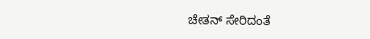ಚೇತನ್ ಸೇರಿದಂತೆ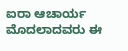ಐರಾ ಆಚಾರ್ಯ ಮೊದಲಾದವರು ಈ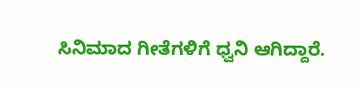ಸಿನಿಮಾದ ಗೀತೆಗಳಿಗೆ ಧ್ವನಿ ಆಗಿದ್ದಾರೆ.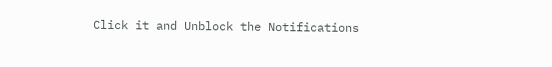Click it and Unblock the Notifications